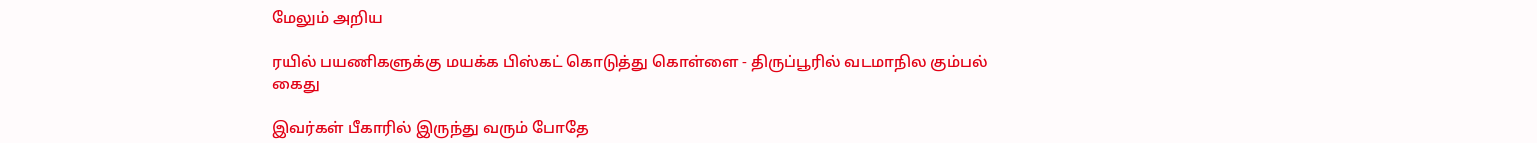மேலும் அறிய

ரயில் பயணிகளுக்கு மயக்க பிஸ்கட் கொடுத்து கொள்ளை - திருப்பூரில் வடமாநில கும்பல் கைது

இவர்கள் பீகாரில் இருந்து வரும் போதே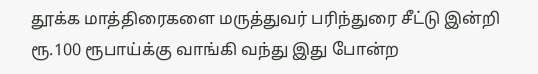தூக்க மாத்திரைகளை மருத்துவர் பரிந்துரை சீட்டு இன்றி ரூ.100 ரூபாய்க்கு வாங்கி வந்து இது போன்ற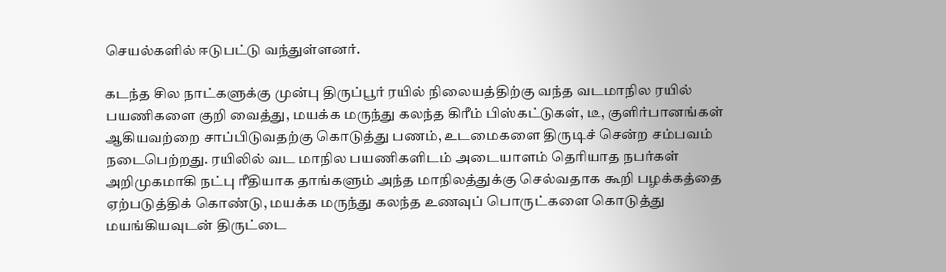செயல்களில் ஈடுபட்டு வந்துள்ளனர்.

கடந்த சில நாட்களுக்கு முன்பு திருப்பூர் ரயில் நிலையத்திற்கு வந்த வடமாநில ரயில் பயணிகளை குறி வைத்து, மயக்க மருந்து கலந்த கிரீம் பிஸ்கட்டுகள், டீ, குளிர்பானங்கள் ஆகியவற்றை சாப்பிடுவதற்கு கொடுத்து பணம், உடமைகளை திருடிச் சென்ற சம்பவம் நடைபெற்றது. ரயிலில் வட மாநில பயணிகளிடம் அடையாளம் தெரியாத நபர்கள் அறிமுகமாகி நட்பு ரீதியாக தாங்களும் அந்த மாநிலத்துக்கு செல்வதாக கூறி பழக்கத்தை ஏற்படுத்திக் கொண்டு, மயக்க மருந்து கலந்த உணவுப் பொருட்களை கொடுத்து மயங்கியவுடன் திருட்டை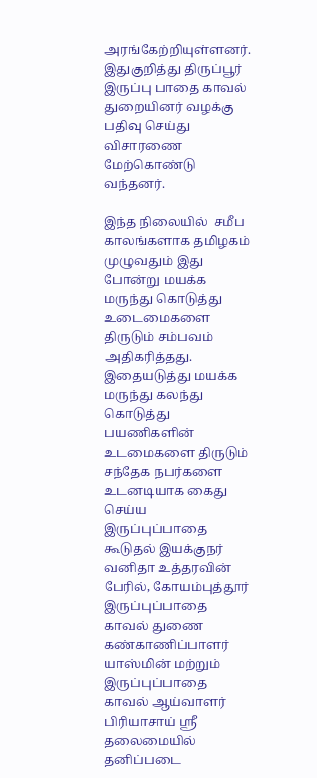அரங்கேற்றியுள்ளனர். இதுகுறித்து திருப்பூர் இருப்பு பாதை காவல் துறையினர் வழக்கு பதிவு செய்து விசாரணை மேற்கொண்டு வந்தனர்.

இந்த நிலையில்  சமீப காலங்களாக தமிழகம் முழுவதும் இது போன்று மயக்க மருந்து கொடுத்து உடைமைகளை திருடும் சம்பவம் அதிகரித்தது. இதையடுத்து மயக்க மருந்து கலந்து கொடுத்து பயணிகளின் உடமைகளை திருடும் சந்தேக நபர்களை உடனடியாக கைது செய்ய இருப்புப்பாதை கூடுதல் இயக்குநர் வனிதா உத்தரவின் பேரில், கோயம்புத்தூர் இருப்புப்பாதை காவல் துணை கண்காணிப்பாளர் யாஸ்மின் மற்றும் இருப்புப்பாதை காவல் ஆய்வாளர் பிரியாசாய் ஸ்ரீ தலைமையில் தனிப்படை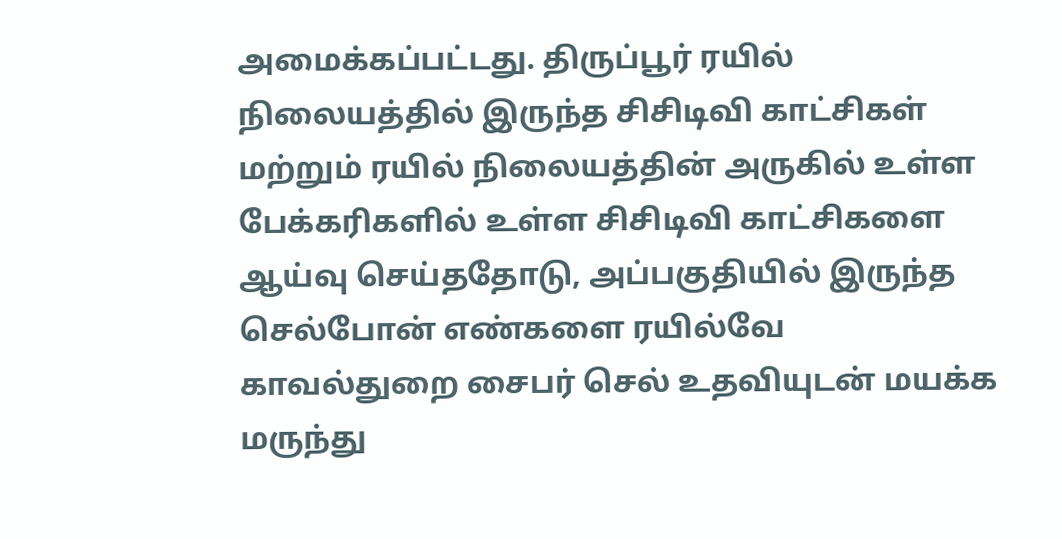அமைக்கப்பட்டது. திருப்பூர் ரயில் நிலையத்தில் இருந்த சிசிடிவி காட்சிகள் மற்றும் ரயில் நிலையத்தின் அருகில் உள்ள பேக்கரிகளில் உள்ள சிசிடிவி காட்சிகளை ஆய்வு செய்ததோடு, அப்பகுதியில் இருந்த செல்போன் எண்களை ரயில்வே காவல்துறை சைபர் செல் உதவியுடன் மயக்க மருந்து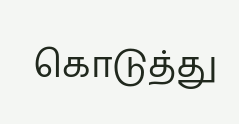கொடுத்து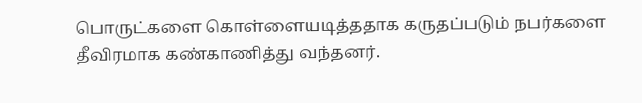பொருட்களை கொள்ளையடித்ததாக கருதப்படும் நபர்களை தீவிரமாக கண்காணித்து வந்தனர்.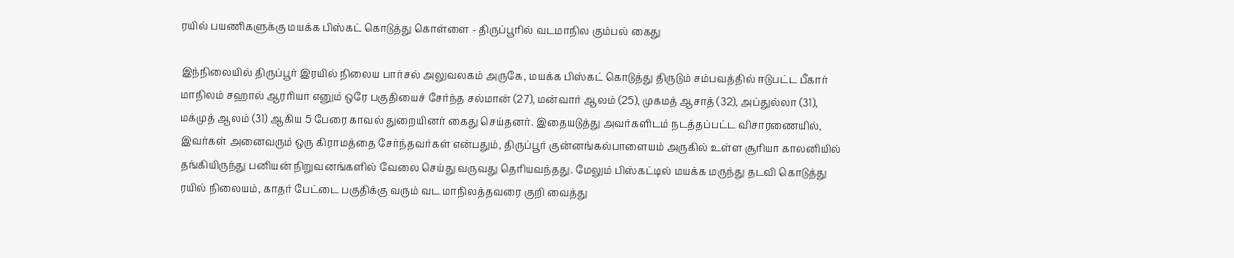ரயில் பயணிகளுக்கு மயக்க பிஸ்கட் கொடுத்து கொள்ளை - திருப்பூரில் வடமாநில கும்பல் கைது

இந்நிலையில் திருப்பூர் இரயில் நிலைய பார்சல் அலுவலகம் அருகே, மயக்க பிஸ்கட் கொடுத்து திருடும் சம்பவத்தில் ஈடுபட்ட பீகார் மாநிலம் சஹால் ஆரரியா எனும் ஒரே பகுதியைச் சேர்ந்த சல்மான் (27), மன்வார் ஆலம் (25), முகமத் ஆசாத் (32), அப்துல்லா (31), மக்முத் ஆலம் (31) ஆகிய 5 பேரை காவல் துறையினர் கைது செய்தனர். இதையடுத்து அவர்களிடம் நடத்தப்பட்ட விசாரணையில், இவர்கள் அனைவரும் ஒரு கிராமத்தை சேர்ந்தவர்கள் என்பதும், திருப்பூர் குன்னங்கல்பாளையம் அருகில் உள்ள சூரியா காலனியில் தங்கியிருந்து பனியன் நிறுவனங்களில் வேலை செய்து வருவது தெரியவந்தது. மேலும் பிஸ்கட்டில் மயக்க மருந்து தடவி கொடுத்து ரயில் நிலையம், காதர் பேட்டை பகுதிக்கு வரும் வட மாநிலத்தவரை குறி வைத்து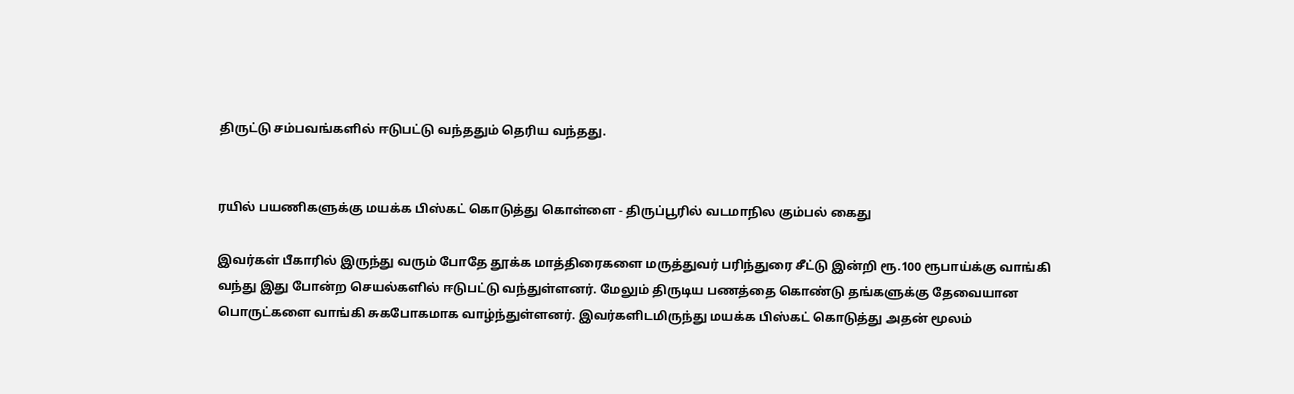திருட்டு சம்பவங்களில் ஈடுபட்டு வந்ததும் தெரிய வந்தது.


ரயில் பயணிகளுக்கு மயக்க பிஸ்கட் கொடுத்து கொள்ளை - திருப்பூரில் வடமாநில கும்பல் கைது

இவர்கள் பீகாரில் இருந்து வரும் போதே தூக்க மாத்திரைகளை மருத்துவர் பரிந்துரை சீட்டு இன்றி ரூ.100 ரூபாய்க்கு வாங்கி வந்து இது போன்ற செயல்களில் ஈடுபட்டு வந்துள்ளனர். மேலும் திருடிய பணத்தை கொண்டு தங்களுக்கு தேவையான பொருட்களை வாங்கி சுகபோகமாக வாழ்ந்துள்ளனர். இவர்களிடமிருந்து மயக்க பிஸ்கட் கொடுத்து அதன் மூலம்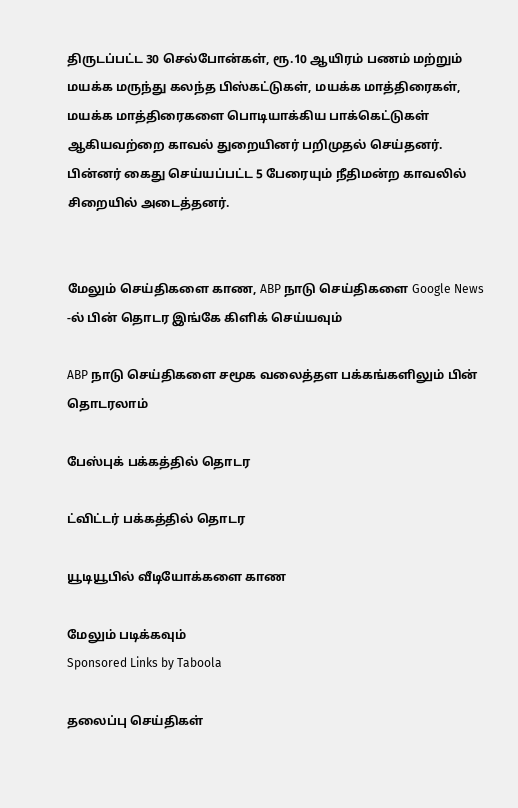திருடப்பட்ட 30 செல்போன்கள், ரூ.10 ஆயிரம் பணம் மற்றும் மயக்க மருந்து கலந்த பிஸ்கட்டுகள், மயக்க மாத்திரைகள், மயக்க மாத்திரைகளை பொடியாக்கிய பாக்கெட்டுகள் ஆகியவற்றை காவல் துறையினர் பறிமுதல் செய்தனர். பின்னர் கைது செய்யப்பட்ட 5 பேரையும் நீதிமன்ற காவலில் சிறையில் அடைத்தனர்.


மேலும் செய்திகளை காண, ABP நாடு செய்திகளை Google News -ல் பின் தொடர இங்கே கிளிக் செய்யவும்

ABP நாடு செய்திகளை சமூக வலைத்தள பக்கங்களிலும் பின் தொடரலாம்

பேஸ்புக் பக்கத்தில் தொடர

ட்விட்டர் பக்கத்தில் தொடர

யூடியூபில் வீடியோக்களை காண

மேலும் படிக்கவும்
Sponsored Links by Taboola

தலைப்பு செய்திகள்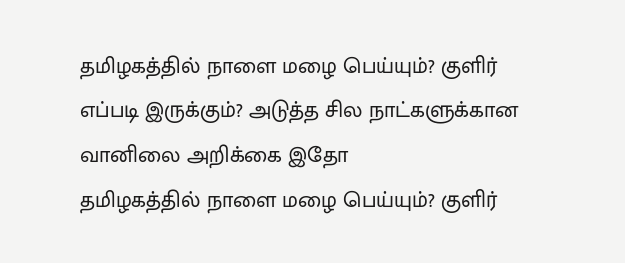தமிழகத்தில் நாளை மழை பெய்யும்? குளிர் எப்படி இருக்கும்? அடுத்த சில நாட்களுக்கான வானிலை அறிக்கை இதோ
தமிழகத்தில் நாளை மழை பெய்யும்? குளிர்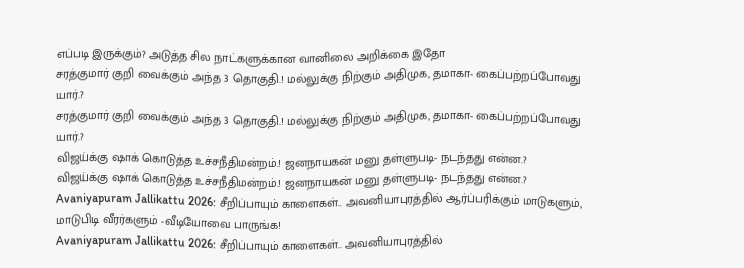எப்படி இருக்கும்? அடுத்த சில நாட்களுக்கான வானிலை அறிக்கை இதோ
சரத்குமார் குறி வைக்கும் அந்த 3 தொகுதி.! மல்லுக்கு நிற்கும் அதிமுக, தமாகா- கைப்பற்றப்போவது யார்.?
சரத்குமார் குறி வைக்கும் அந்த 3 தொகுதி.! மல்லுக்கு நிற்கும் அதிமுக, தமாகா- கைப்பற்றப்போவது யார்.?
விஜய்க்கு ஷாக் கொடுத்த உச்சநீதிமன்றம்.! ஜனநாயகன் மனு தள்ளுபடி- நடந்தது என்ன.?
விஜய்க்கு ஷாக் கொடுத்த உச்சநீதிமன்றம்.! ஜனநாயகன் மனு தள்ளுபடி- நடந்தது என்ன.?
Avaniyapuram Jallikattu 2026: சீறிப்பாயும் காளைகள்.. அவனியாபுரத்தில் ஆர்ப்பரிக்கும் மாடுகளும், மாடுபிடி வீரர்களும் -வீடியோவை பாருங்க!
Avaniyapuram Jallikattu 2026: சீறிப்பாயும் காளைகள்.. அவனியாபுரத்தில்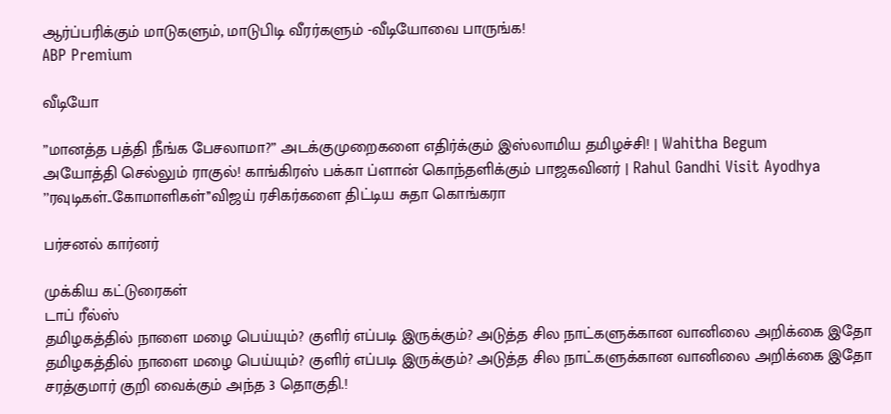ஆர்ப்பரிக்கும் மாடுகளும், மாடுபிடி வீரர்களும் -வீடியோவை பாருங்க!
ABP Premium

வீடியோ

”மானத்த பத்தி நீங்க பேசலாமா?” அடக்குமுறைகளை எதிர்க்கும் இஸ்லாமிய தமிழச்சி! | Wahitha Begum
அயோத்தி செல்லும் ராகுல்! காங்கிரஸ் பக்கா ப்ளான் கொந்தளிக்கும் பாஜகவினர் | Rahul Gandhi Visit Ayodhya
’’ரவுடிகள்..கோமாளிகள்’’விஜய் ரசிகர்களை திட்டிய சுதா கொங்கரா

பர்சனல் கார்னர்

முக்கிய கட்டுரைகள்
டாப் ரீல்ஸ்
தமிழகத்தில் நாளை மழை பெய்யும்? குளிர் எப்படி இருக்கும்? அடுத்த சில நாட்களுக்கான வானிலை அறிக்கை இதோ
தமிழகத்தில் நாளை மழை பெய்யும்? குளிர் எப்படி இருக்கும்? அடுத்த சில நாட்களுக்கான வானிலை அறிக்கை இதோ
சரத்குமார் குறி வைக்கும் அந்த 3 தொகுதி.!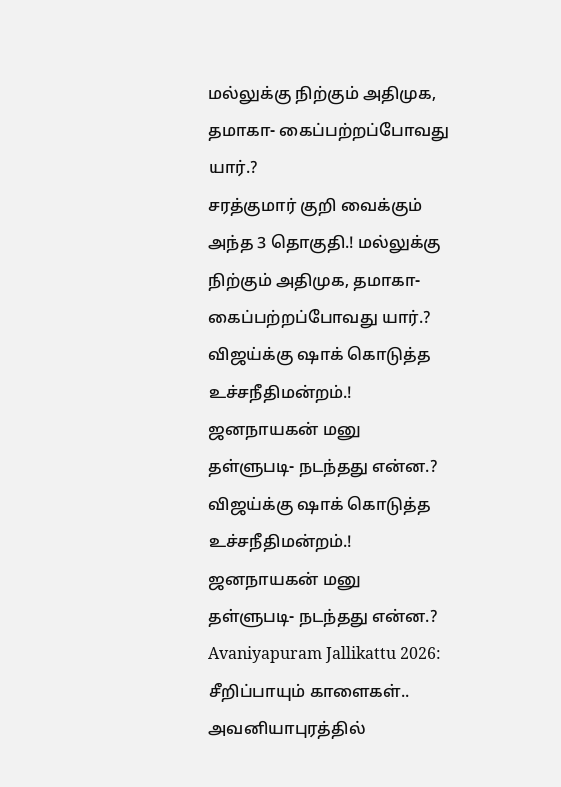மல்லுக்கு நிற்கும் அதிமுக, தமாகா- கைப்பற்றப்போவது யார்.?
சரத்குமார் குறி வைக்கும் அந்த 3 தொகுதி.! மல்லுக்கு நிற்கும் அதிமுக, தமாகா- கைப்பற்றப்போவது யார்.?
விஜய்க்கு ஷாக் கொடுத்த உச்சநீதிமன்றம்.! ஜனநாயகன் மனு தள்ளுபடி- நடந்தது என்ன.?
விஜய்க்கு ஷாக் கொடுத்த உச்சநீதிமன்றம்.! ஜனநாயகன் மனு தள்ளுபடி- நடந்தது என்ன.?
Avaniyapuram Jallikattu 2026: சீறிப்பாயும் காளைகள்.. அவனியாபுரத்தில்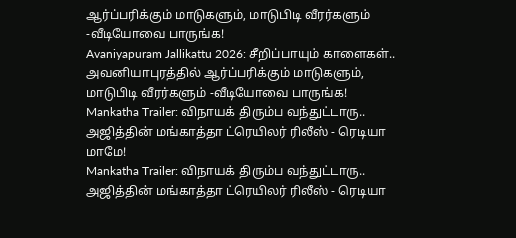ஆர்ப்பரிக்கும் மாடுகளும், மாடுபிடி வீரர்களும் -வீடியோவை பாருங்க!
Avaniyapuram Jallikattu 2026: சீறிப்பாயும் காளைகள்.. அவனியாபுரத்தில் ஆர்ப்பரிக்கும் மாடுகளும், மாடுபிடி வீரர்களும் -வீடியோவை பாருங்க!
Mankatha Trailer: விநாயக் திரும்ப வந்துட்டாரு.. அஜித்தின் மங்காத்தா ட்ரெயிலர் ரிலீஸ் - ரெடியா மாமே!
Mankatha Trailer: விநாயக் திரும்ப வந்துட்டாரு.. அஜித்தின் மங்காத்தா ட்ரெயிலர் ரிலீஸ் - ரெடியா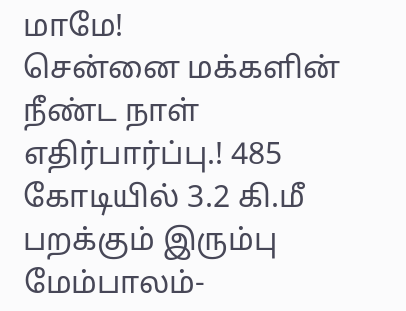மாமே!
சென்னை மக்களின் நீண்ட நாள் எதிர்பார்ப்பு.! 485 கோடியில் 3.2 கி.மீ பறக்கும் இரும்பு மேம்பாலம்-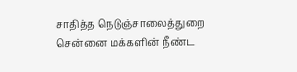சாதித்த நெடுஞ்சாலைத்துறை
சென்னை மக்களின் நீண்ட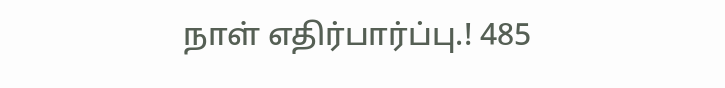நாள் எதிர்பார்ப்பு.! 485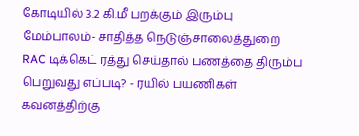கோடியில் 3.2 கி.மீ பறக்கும் இரும்பு மேம்பாலம்- சாதித்த நெடுஞ்சாலைத்துறை
RAC டிக்கெட் ரத்து செய்தால் பணத்தை திரும்ப பெறுவது எப்படி? - ரயில் பயணிகள் கவனத்திற்கு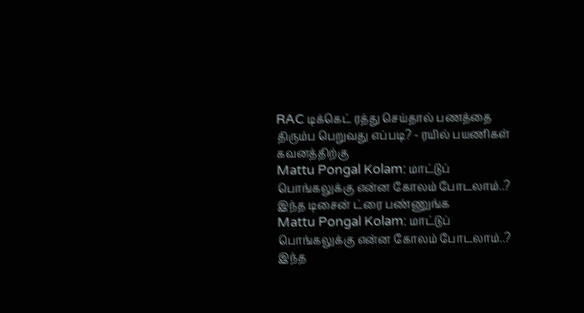RAC டிக்கெட் ரத்து செய்தால் பணத்தை திரும்ப பெறுவது எப்படி? - ரயில் பயணிகள் கவனத்திற்கு
Mattu Pongal Kolam: மாட்டுப் பொங்கலுக்கு என்ன கோலம் போடலாம்..? இந்த டிசைன் ட்ரை பண்ணுங்க
Mattu Pongal Kolam: மாட்டுப் பொங்கலுக்கு என்ன கோலம் போடலாம்..? இந்த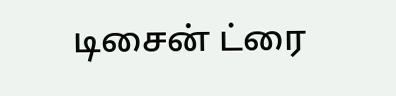டிசைன் ட்ரை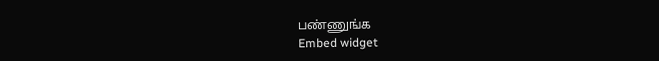பண்ணுங்க
Embed widget